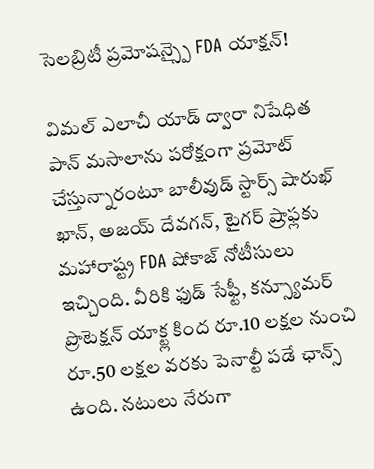సెలబ్రిటీ ప్రమోషన్స్పై FDA యాక్షన్!

విమల్ ఎలాచీ యాడ్ ద్వారా నిషేధిత పాన్ మసాలాను పరోక్షంగా ప్రమోట్ చేస్తున్నారంటూ బాలీవుడ్ స్టార్స్ షారుఖ్ ఖాన్, అజయ్ దేవగన్, టైగర్ ష్రాఫ్లకు మహారాష్ట్ర FDA షోకాజ్ నోటీసులు ఇచ్చింది. వీరికి ఫుడ్ సేఫ్టీ, కన్స్యూమర్ ప్రొటెక్షన్ యాక్ట్ల కింద రూ.10 లక్షల నుంచి రూ.50 లక్షల వరకు పెనాల్టీ పడే ఛాన్స్ ఉంది. నటులు నేరుగా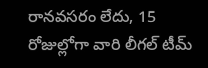రానవసరం లేదు, 15 రోజుల్లోగా వారి లీగల్ టీమ్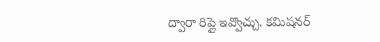ద్వారా రిప్లై ఇవ్వొచ్చు. కమిషనర్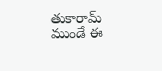తుకారామ్ ముండే ఈ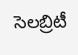సెలబ్రిటీ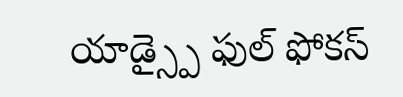యాడ్స్పై ఫుల్ ఫోకస్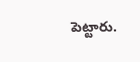పెట్టారు.